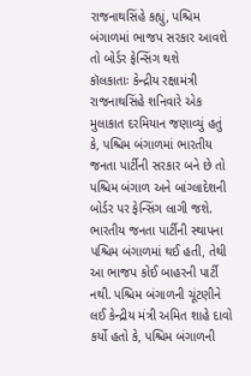રાજનાથસિંહે કહ્યું, પશ્ચિમ બંગાળમાં ભાજપ સરકાર આવશે તો બોર્ડર ફેન્સિંગ થશે
કૉલકાતાઃ કેન્દ્રીય રક્ષામંત્રી રાજનાથસિંહે શનિવારે એક મુલાકાત દરમિયાન જણાવ્યું હતું કે, પશ્ચિમ બંગાળમાં ભારતીય જનતા પાર્ટીની સરકાર બને છે તો પશ્ચિમ બંગાળ અને બાંગ્લાદેશની બોર્ડર પર ફેન્સિંગ લાગી જશે. ભારતીય જનતા પાર્ટીની સ્થાપના પશ્ચિમ બંગાળમાં થઈ હતી, તેથી આ ભાજપ કોઈ બાહરની પાર્ટી નથી. પશ્ચિમ બંગાળની ચૂંટણીને લઈ કેન્દ્રીય મંત્રી અમિત શાહે દાવો કર્યો હતો કે, પશ્ચિમ બંગાળની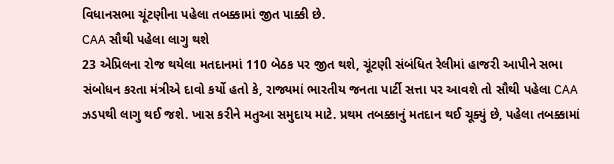વિધાનસભા ચૂંટણીના પહેલા તબક્કામાં જીત પાક્કી છે.
CAA સૌથી પહેલા લાગુ થશે
23 એપ્રિલના રોજ થયેલા મતદાનમાં 110 બેઠક પર જીત થશે, ચૂંટણી સંબંધિત રેલીમાં હાજરી આપીને સભા સંબોધન કરતા મંત્રીએ દાવો કર્યો હતો કે, રાજ્યમાં ભારતીય જનતા પાર્ટી સત્તા પર આવશે તો સૌથી પહેલા CAA ઝડપથી લાગુ થઈ જશે. ખાસ કરીને મતુઆ સમુદાય માટે. પ્રથમ તબક્કાનું મતદાન થઈ ચૂક્યું છે, પહેલા તબક્કામાં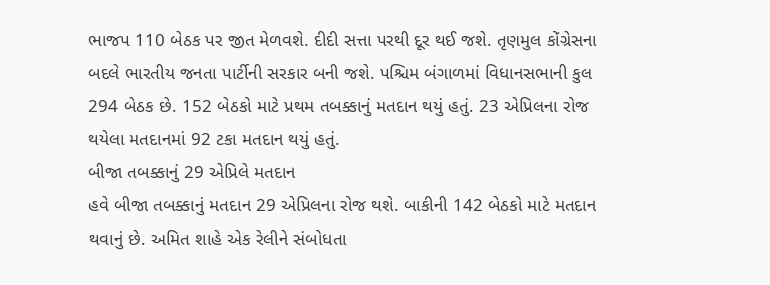ભાજપ 110 બેઠક પર જીત મેળવશે. દીદી સત્તા પરથી દૂર થઈ જશે. તૃણમુલ કોંગ્રેસના બદલે ભારતીય જનતા પાર્ટીની સરકાર બની જશે. પશ્ચિમ બંગાળમાં વિધાનસભાની કુલ 294 બેઠક છે. 152 બેઠકો માટે પ્રથમ તબક્કાનું મતદાન થયું હતું. 23 એપ્રિલના રોજ થયેલા મતદાનમાં 92 ટકા મતદાન થયું હતું.
બીજા તબક્કાનું 29 એપ્રિલે મતદાન
હવે બીજા તબક્કાનું મતદાન 29 એપ્રિલના રોજ થશે. બાકીની 142 બેઠકો માટે મતદાન થવાનું છે. અમિત શાહે એક રેલીને સંબોધતા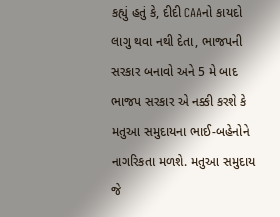કહ્યું હતું કે, દીદી CAAનો કાયદો લાગુ થવા નથી દેતા, ભાજપની સરકાર બનાવો અને 5 મે બાદ ભાજપ સરકાર એ નક્કી કરશે કે મતુઆ સમુદાયના ભાઈ-બહેનોને નાગરિકતા મળશે. મતુઆ સમુદાય જે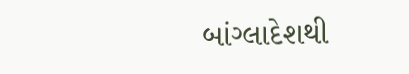બાંગ્લાદેશથી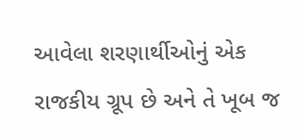આવેલા શરણાર્થીઓનું એક રાજકીય ગ્રૂપ છે અને તે ખૂબ જ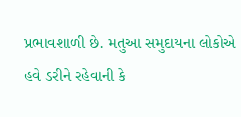પ્રભાવશાળી છે. મતુઆ સમુદાયના લોકોએ હવે ડરીને રહેવાની કે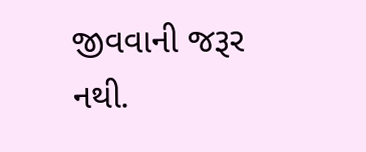જીવવાની જરૂર નથી.